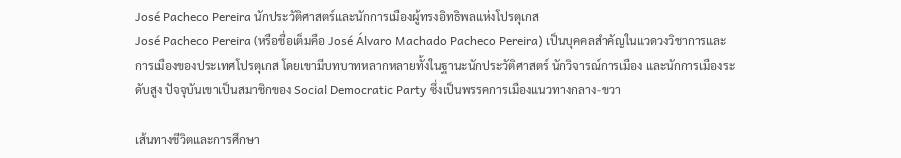José Pacheco Pereira นักประวัติศาสตร์และนักการเมืองผู้ทรงอิทธิพลแห่งโปรตุเกส
José Pacheco Pereira (หรือชื่อเต็มคือ José Álvaro Machado Pacheco Pereira) เป็นบุคคลสำคัญในแวดวงวิชาการและการเมืองของประเทศโปรตุเกส โดยเขามีบทบาทหลากหลายทั้งในฐานะนักประวัติศาสตร์ นักวิจารณ์การเมือง และนักการเมืองระดับสูง ปัจจุบันเขาเป็นสมาชิกของ Social Democratic Party ซึ่งเป็นพรรคการเมืองแนวทางกลาง-ขวา

เส้นทางชีวิตและการศึกษา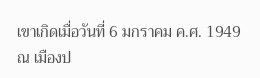เขาเกิดเมื่อวันที่ 6 มกราคม ค.ศ. 1949 ณ เมืองป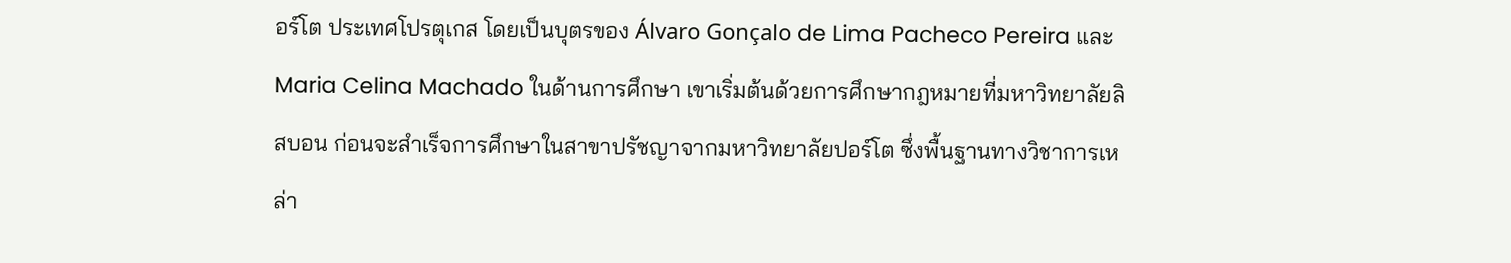อร์โต ประเทศโปรตุเกส โดยเป็นบุตรของ Álvaro Gonçalo de Lima Pacheco Pereira และ Maria Celina Machado ในด้านการศึกษา เขาเริ่มต้นด้วยการศึกษากฎหมายที่มหาวิทยาลัยลิสบอน ก่อนจะสำเร็จการศึกษาในสาขาปรัชญาจากมหาวิทยาลัยปอร์โต ซึ่งพื้นฐานทางวิชาการเหล่า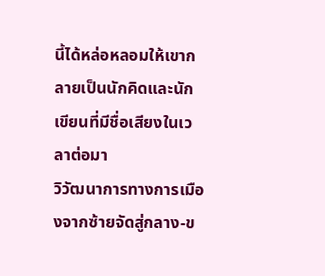นี้ได้หล่อหลอมให้เขากลายเป็นนักคิดและนักเขียนที่มีชื่อเสียงในเวลาต่อมา
วิวัฒนาการทางการเมืองจากซ้ายจัดสู่กลาง-ข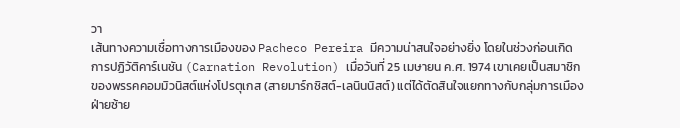วา
เส้นทางความเชื่อทางการเมืองของ Pacheco Pereira มีความน่าสนใจอย่างยิ่ง โดยในช่วงก่อนเกิด การปฏิวัติคาร์เนชัน (Carnation Revolution) เมื่อวันที่ 25 เมษายน ค.ศ. 1974 เขาเคยเป็นสมาชิกของพรรคคอมมิวนิสต์แห่งโปรตุเกส (สายมาร์กซิสต์-เลนินนิสต์) แต่ได้ตัดสินใจแยกทางกับกลุ่มการเมืองฝ่ายซ้าย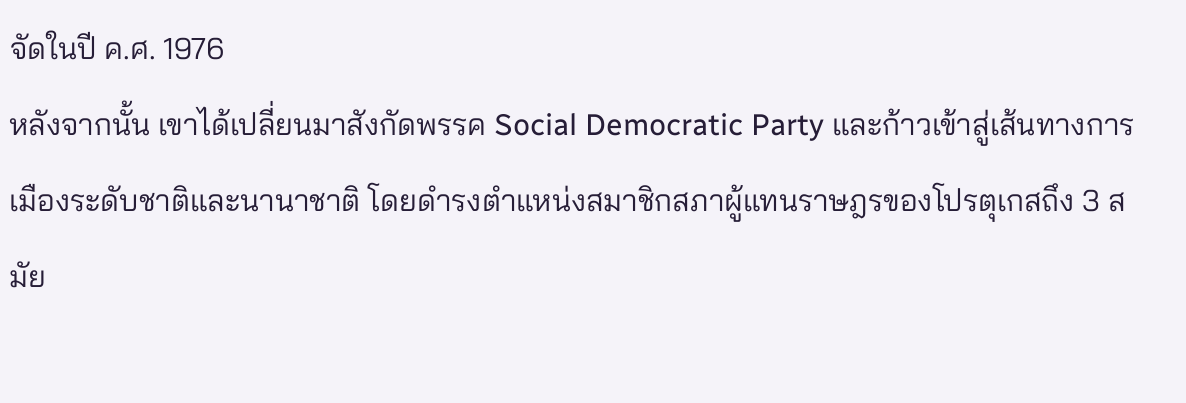จัดในปี ค.ศ. 1976
หลังจากนั้น เขาได้เปลี่ยนมาสังกัดพรรค Social Democratic Party และก้าวเข้าสู่เส้นทางการเมืองระดับชาติและนานาชาติ โดยดำรงตำแหน่งสมาชิกสภาผู้แทนราษฎรของโปรตุเกสถึง 3 สมัย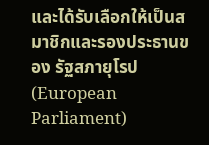และได้รับเลือกให้เป็นสมาชิกและรองประธานของ รัฐสภายุโรป (European Parliament)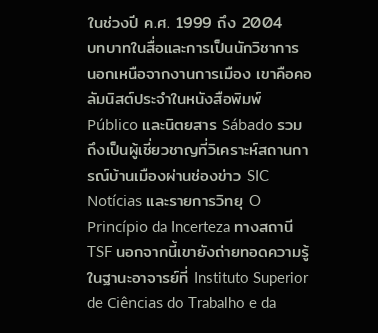ในช่วงปี ค.ศ. 1999 ถึง 2004
บทบาทในสื่อและการเป็นนักวิชาการ
นอกเหนือจากงานการเมือง เขาคือคอลัมนิสต์ประจำในหนังสือพิมพ์ Público และนิตยสาร Sábado รวมถึงเป็นผู้เชี่ยวชาญที่วิเคราะห์สถานการณ์บ้านเมืองผ่านช่องข่าว SIC Notícias และรายการวิทยุ O Princípio da Incerteza ทางสถานี TSF นอกจากนี้เขายังถ่ายทอดความรู้ในฐานะอาจารย์ที่ Instituto Superior de Ciências do Trabalho e da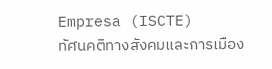Empresa (ISCTE)
ทัศนคติทางสังคมและการเมือง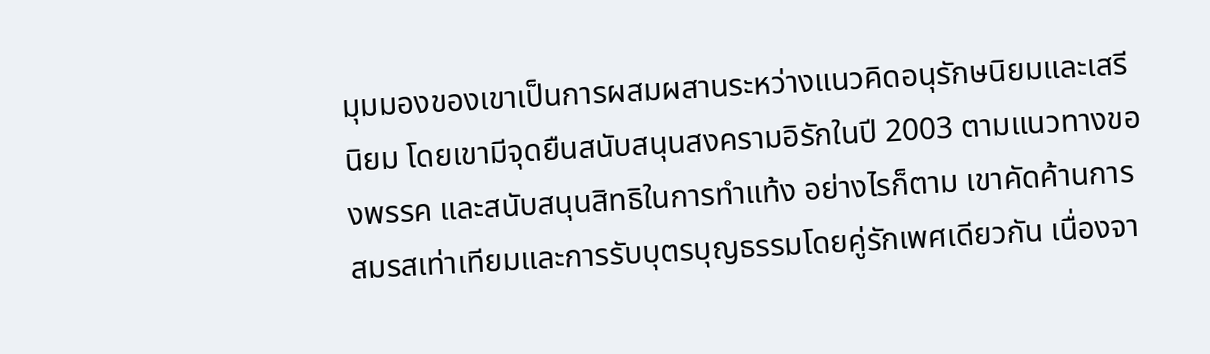มุมมองของเขาเป็นการผสมผสานระหว่างแนวคิดอนุรักษนิยมและเสรีนิยม โดยเขามีจุดยืนสนับสนุนสงครามอิรักในปี 2003 ตามแนวทางของพรรค และสนับสนุนสิทธิในการทำแท้ง อย่างไรก็ตาม เขาคัดค้านการสมรสเท่าเทียมและการรับบุตรบุญธรรมโดยคู่รักเพศเดียวกัน เนื่องจา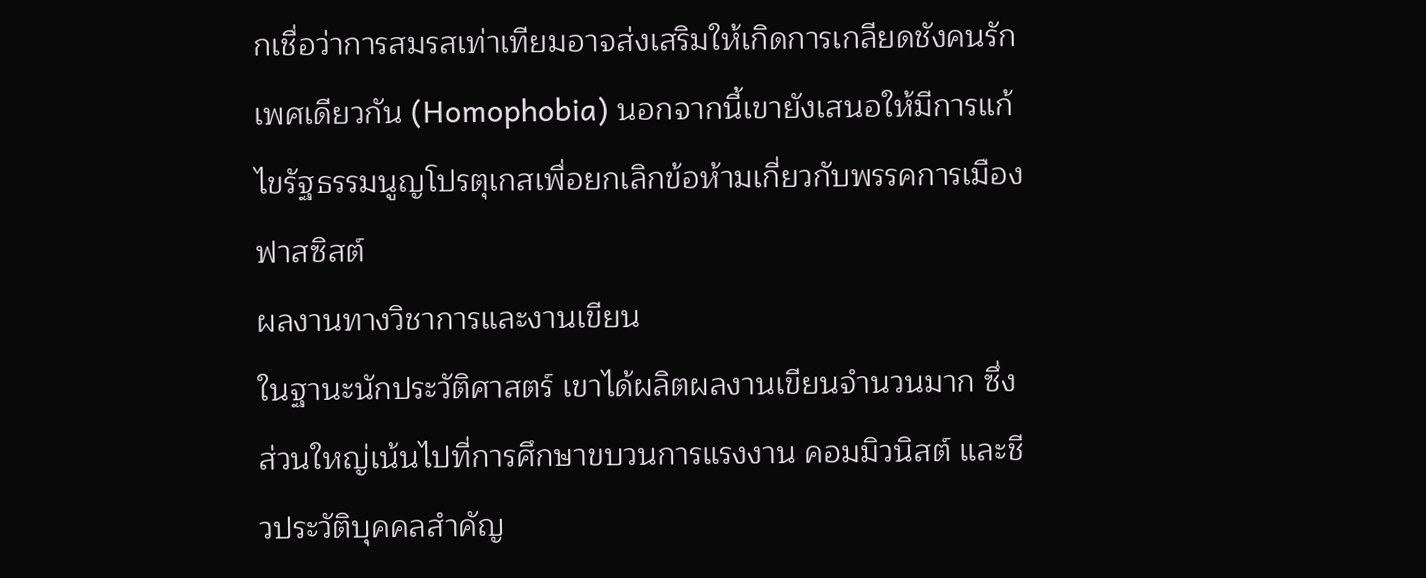กเชื่อว่าการสมรสเท่าเทียมอาจส่งเสริมให้เกิดการเกลียดชังคนรักเพศเดียวกัน (Homophobia) นอกจากนี้เขายังเสนอให้มีการแก้ไขรัฐธรรมนูญโปรตุเกสเพื่อยกเลิกข้อห้ามเกี่ยวกับพรรคการเมืองฟาสซิสต์
ผลงานทางวิชาการและงานเขียน
ในฐานะนักประวัติศาสตร์ เขาได้ผลิตผลงานเขียนจำนวนมาก ซึ่งส่วนใหญ่เน้นไปที่การศึกษาขบวนการแรงงาน คอมมิวนิสต์ และชีวประวัติบุคคลสำคัญ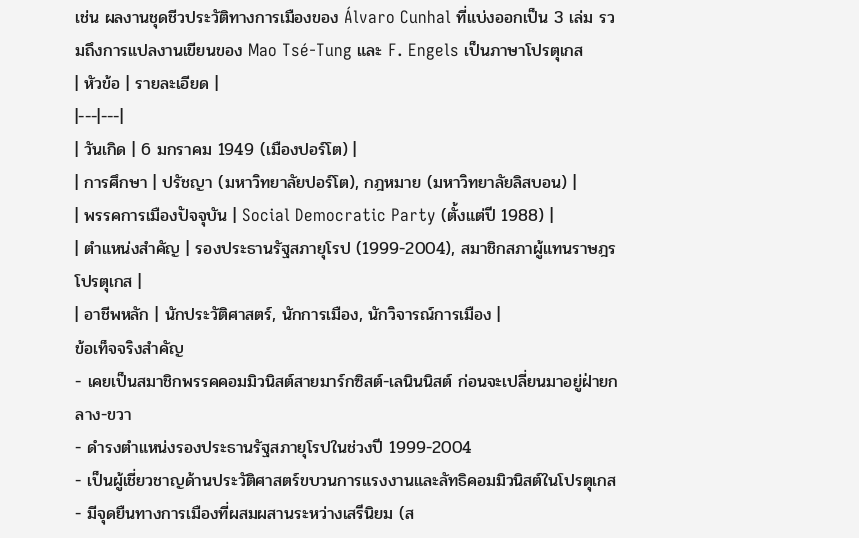เช่น ผลงานชุดชีวประวัติทางการเมืองของ Álvaro Cunhal ที่แบ่งออกเป็น 3 เล่ม รวมถึงการแปลงานเขียนของ Mao Tsé-Tung และ F. Engels เป็นภาษาโปรตุเกส
| หัวข้อ | รายละเอียด |
|---|---|
| วันเกิด | 6 มกราคม 1949 (เมืองปอร์โต) |
| การศึกษา | ปรัชญา (มหาวิทยาลัยปอร์โต), กฎหมาย (มหาวิทยาลัยลิสบอน) |
| พรรคการเมืองปัจจุบัน | Social Democratic Party (ตั้งแต่ปี 1988) |
| ตำแหน่งสำคัญ | รองประธานรัฐสภายุโรป (1999-2004), สมาชิกสภาผู้แทนราษฎรโปรตุเกส |
| อาชีพหลัก | นักประวัติศาสตร์, นักการเมือง, นักวิจารณ์การเมือง |
ข้อเท็จจริงสำคัญ
- เคยเป็นสมาชิกพรรคคอมมิวนิสต์สายมาร์กซิสต์-เลนินนิสต์ ก่อนจะเปลี่ยนมาอยู่ฝ่ายกลาง-ขวา
- ดำรงตำแหน่งรองประธานรัฐสภายุโรปในช่วงปี 1999-2004
- เป็นผู้เชี่ยวชาญด้านประวัติศาสตร์ขบวนการแรงงานและลัทธิคอมมิวนิสต์ในโปรตุเกส
- มีจุดยืนทางการเมืองที่ผสมผสานระหว่างเสรีนิยม (ส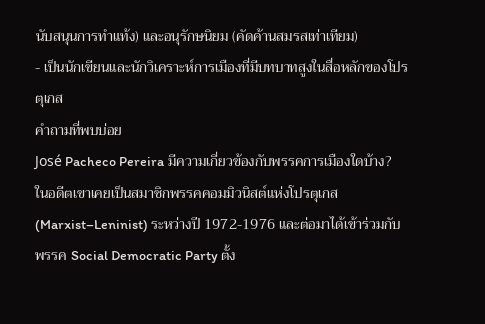นับสนุนการทำแท้ง) และอนุรักษนิยม (คัดค้านสมรสเท่าเทียม)
- เป็นนักเขียนและนักวิเคราะห์การเมืองที่มีบทบาทสูงในสื่อหลักของโปรตุเกส
คำถามที่พบบ่อย
José Pacheco Pereira มีความเกี่ยวข้องกับพรรคการเมืองใดบ้าง?
ในอดีตเขาเคยเป็นสมาชิกพรรคคอมมิวนิสต์แห่งโปรตุเกส (Marxist–Leninist) ระหว่างปี 1972-1976 และต่อมาได้เข้าร่วมกับพรรค Social Democratic Party ตั้ง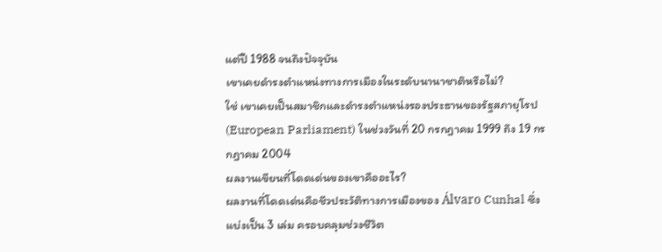แต่ปี 1988 จนถึงปัจจุบัน
เขาเคยดำรงตำแหน่งทางการเมืองในระดับนานาชาติหรือไม่?
ใช่ เขาเคยเป็นสมาชิกและดำรงตำแหน่งรองประธานของรัฐสภายุโรป (European Parliament) ในช่วงวันที่ 20 กรกฎาคม 1999 ถึง 19 กรกฎาคม 2004
ผลงานเขียนที่โดดเด่นของเขาคืออะไร?
ผลงานที่โดดเด่นคือชีวประวัติทางการเมืองของ Álvaro Cunhal ซึ่งแบ่งเป็น 3 เล่ม ครอบคลุมช่วงชีวิต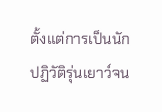ตั้งแต่การเป็นนักปฏิวัติรุ่นเยาว์จน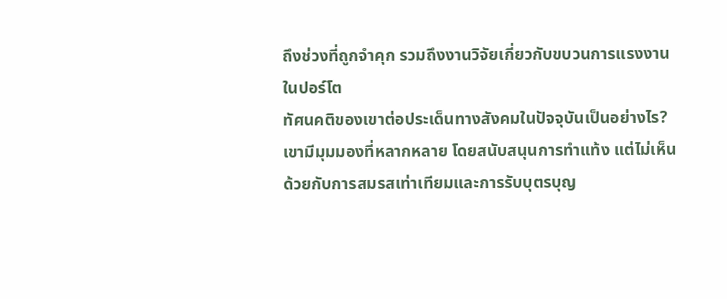ถึงช่วงที่ถูกจำคุก รวมถึงงานวิจัยเกี่ยวกับขบวนการแรงงานในปอร์โต
ทัศนคติของเขาต่อประเด็นทางสังคมในปัจจุบันเป็นอย่างไร?
เขามีมุมมองที่หลากหลาย โดยสนับสนุนการทำแท้ง แต่ไม่เห็นด้วยกับการสมรสเท่าเทียมและการรับบุตรบุญ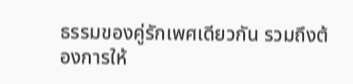ธรรมของคู่รักเพศเดียวกัน รวมถึงต้องการให้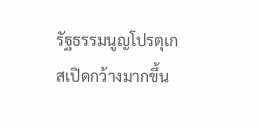รัฐธรรมนูญโปรตุเกสเปิดกว้างมากขึ้น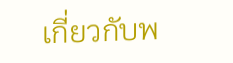เกี่ยวกับพ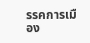รรคการเมือง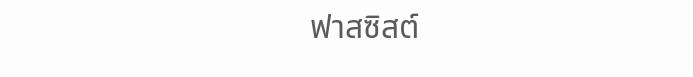ฟาสซิสต์